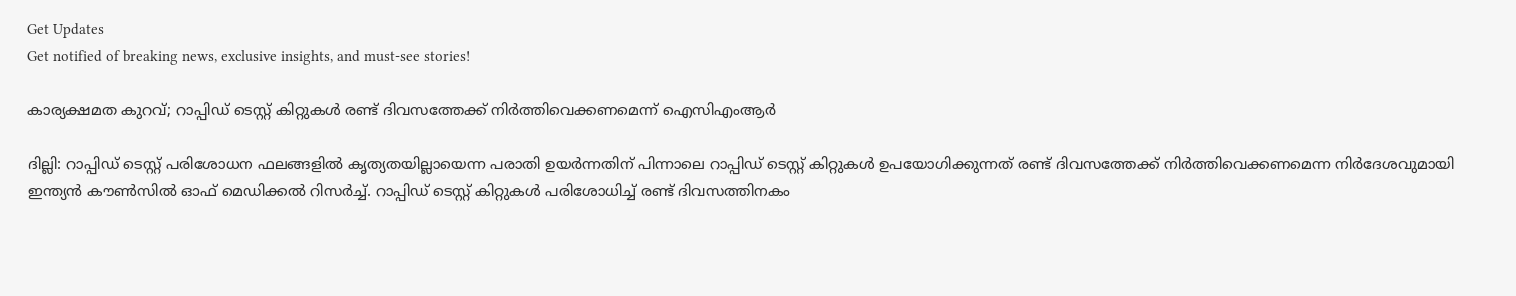Get Updates
Get notified of breaking news, exclusive insights, and must-see stories!

കാര്യക്ഷമത കുറവ്; റാപ്പിഡ് ടെസ്റ്റ് കിറ്റുകള്‍ രണ്ട് ദിവസത്തേക്ക് നിര്‍ത്തിവെക്കണമെന്ന് ഐസിഎംആര്‍

ദില്ലി: റാപ്പിഡ് ടെസ്റ്റ് പരിശോധന ഫലങ്ങളില്‍ കൃത്യതയില്ലായെന്ന പരാതി ഉയര്‍ന്നതിന് പിന്നാലെ റാപ്പിഡ് ടെസ്റ്റ് കിറ്റുകള്‍ ഉപയോഗിക്കുന്നത് രണ്ട് ദിവസത്തേക്ക് നിര്‍ത്തിവെക്കണമെന്ന നിര്‍ദേശവുമായി ഇന്ത്യന്‍ കൗണ്‍സില്‍ ഓഫ് മെഡിക്കല്‍ റിസര്‍ച്ച്. റാപ്പിഡ് ടെസ്റ്റ് കിറ്റുകള്‍ പരിശോധിച്ച് രണ്ട് ദിവസത്തിനകം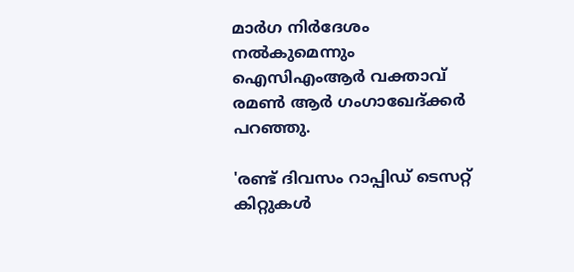മാര്‍ഗ നിര്‍ദേശം നല്‍കുമെന്നും ഐസിഎംആര്‍ വക്താവ് രമണ്‍ ആര്‍ ഗംഗാഖേദ്ക്കര്‍ പറഞ്ഞു.

'രണ്ട് ദിവസം റാപ്പിഡ് ടെസറ്റ് കിറ്റുകള്‍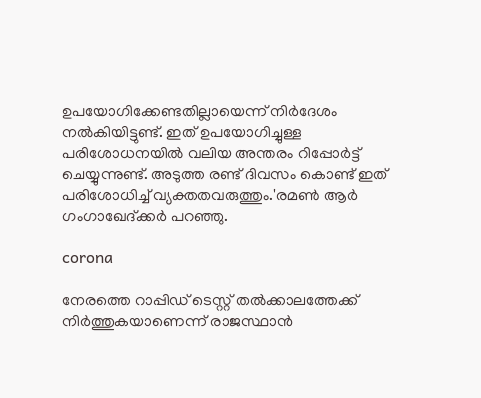ഉപയോഗിക്കേണ്ടതില്ലായെന്ന് നിര്‍ദേശം നല്‍കിയിട്ടുണ്ട്. ഇത് ഉപയോഗിച്ചുള്ള പരിശോധനയില്‍ വലിയ അന്തരം റിപ്പോര്‍ട്ട് ചെയ്യുന്നുണ്ട്. അടുത്ത രണ്ട് ദിവസം കൊണ്ട് ഇത് പരിശോധിച്ച് വ്യക്തതവരുത്തും.'രമണ്‍ ആര്‍ ഗംഗാഖേദ്ക്കര്‍ പറഞ്ഞു.

corona

നേരത്തെ റാപ്പിഡ് ടെസ്റ്റ് തല്‍ക്കാലത്തേക്ക് നിര്‍ത്തുകയാണെന്ന് രാജസ്ഥാന്‍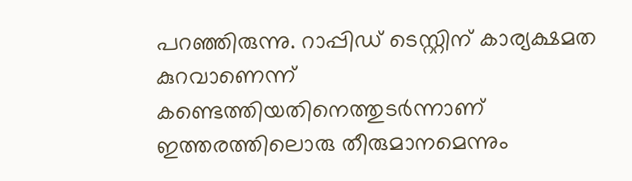പറഞ്ഞിരുന്നു. റാപ്പിഡ് ടെസ്റ്റിന് കാര്യക്ഷമത കുറവാണെന്ന് കണ്ടെത്തിയതിനെത്തുടര്‍ന്നാണ് ഇത്തരത്തിലൊരു തീരുമാനമെന്നും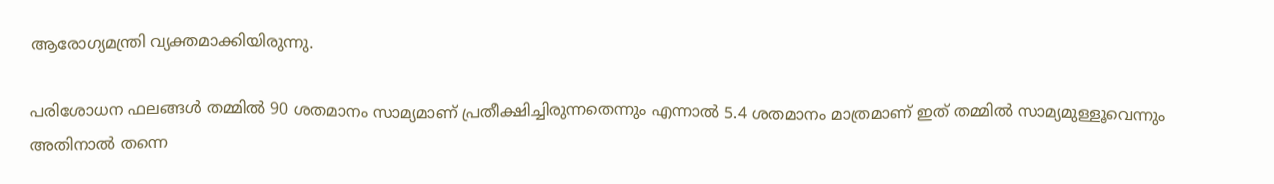ആരോഗ്യമന്ത്രി വ്യക്തമാക്കിയിരുന്നു.

പരിശോധന ഫലങ്ങള്‍ തമ്മില്‍ 90 ശതമാനം സാമ്യമാണ് പ്രതീക്ഷിച്ചിരുന്നതെന്നും എന്നാല്‍ 5.4 ശതമാനം മാത്രമാണ് ഇത് തമ്മില്‍ സാമ്യമുള്ളൂവെന്നും അതിനാല്‍ തന്നെ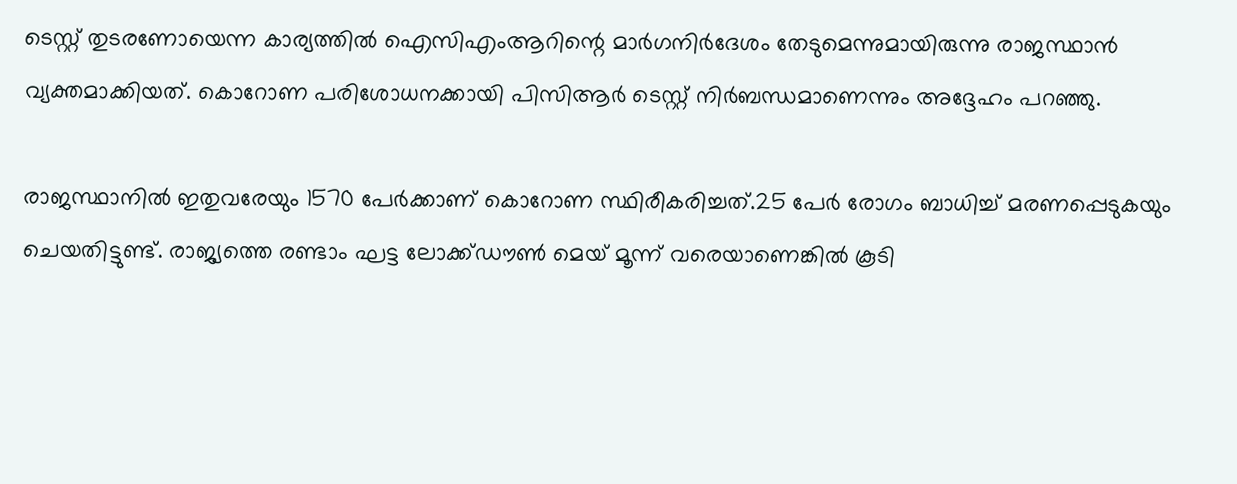ടെസ്റ്റ് തുടരണോയെന്ന കാര്യത്തില്‍ ഐസിഎംആറിന്റെ മാര്‍ഗനിര്‍ദേശം തേടുമെന്നുമായിരുന്നു രാജസ്ഥാന്‍ വ്യക്തമാക്കിയത്. കൊറോണ പരിശോധനക്കായി പിസിആര്‍ ടെസ്റ്റ് നിര്‍ബന്ധമാണെന്നും അദ്ദേഹം പറഞ്ഞു.

രാജസ്ഥാനില്‍ ഇതുവരേയും 1570 പേര്‍ക്കാണ് കൊറോണ സ്ഥിരീകരിച്ചത്.25 പേര്‍ രോഗം ബാധിച്ച് മരണപ്പെടുകയും ചെയതിട്ടുണ്ട്. രാജ്യത്തെ രണ്ടാം ഘട്ട ലോക്ക്ഡൗണ്‍ മെയ് മൂന്ന് വരെയാണെങ്കില്‍ കൂടി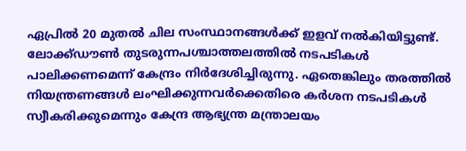ഏപ്രില്‍ 20 മുതല്‍ ചില സംസ്ഥാനങ്ങള്‍ക്ക് ഇളവ് നല്‍കിയിട്ടുണ്ട്. ലോക്ക്ഡൗണ്‍ തുടരുന്നപശ്ചാത്തലത്തില്‍ നടപടികള്‍ പാലിക്കണമെന്ന് കേന്ദ്രം നിര്‍ദേശിച്ചിരുന്നു. ഏതെങ്കിലും തരത്തില്‍ നിയന്ത്രണങ്ങള്‍ ലംഘിക്കുന്നവര്‍ക്കെതിരെ കര്‍ശന നടപടികള്‍ സ്വീകരിക്കുമെന്നും കേന്ദ്ര ആഭ്യന്ത്ര മന്ത്രാലയം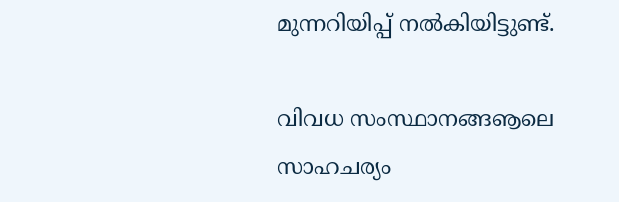മുന്നറിയിപ്പ് നല്‍കിയിട്ടുണ്ട്.

വിവധ സംസ്ഥാനങ്ങൡലെ സാഹചര്യം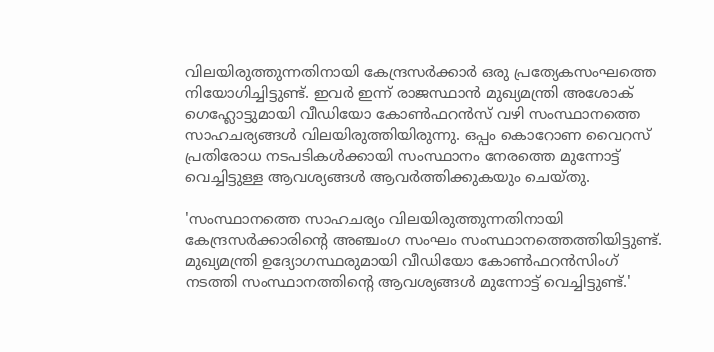വിലയിരുത്തുന്നതിനായി കേന്ദ്രസര്‍ക്കാര്‍ ഒരു പ്രത്യേകസംഘത്തെ നിയോഗിച്ചിട്ടുണ്ട്. ഇവര്‍ ഇന്ന് രാജസ്ഥാന്‍ മുഖ്യമന്ത്രി അശോക് ഗെഹ്ലോട്ടുമായി വീഡിയോ കോണ്‍ഫറന്‍സ് വഴി സംസ്ഥാനത്തെ സാഹചര്യങ്ങള്‍ വിലയിരുത്തിയിരുന്നു. ഒപ്പം കൊറോണ വൈറസ് പ്രതിരോധ നടപടികള്‍ക്കായി സംസ്ഥാനം നേരത്തെ മുന്നോട്ട് വെച്ചിട്ടുള്ള ആവശ്യങ്ങള്‍ ആവര്‍ത്തിക്കുകയും ചെയ്തു.

'സംസ്ഥാനത്തെ സാഹചര്യം വിലയിരുത്തുന്നതിനായി കേന്ദ്രസര്‍ക്കാരിന്റെ അഞ്ചംഗ സംഘം സംസ്ഥാനത്തെത്തിയിട്ടുണ്ട്. മുഖ്യമന്ത്രി ഉദ്യോഗസ്ഥരുമായി വീഡിയോ കോണ്‍ഫറന്‍സിംഗ് നടത്തി സംസ്ഥാനത്തിന്റെ ആവശ്യങ്ങള്‍ മുന്നോട്ട് വെച്ചിട്ടുണ്ട്.'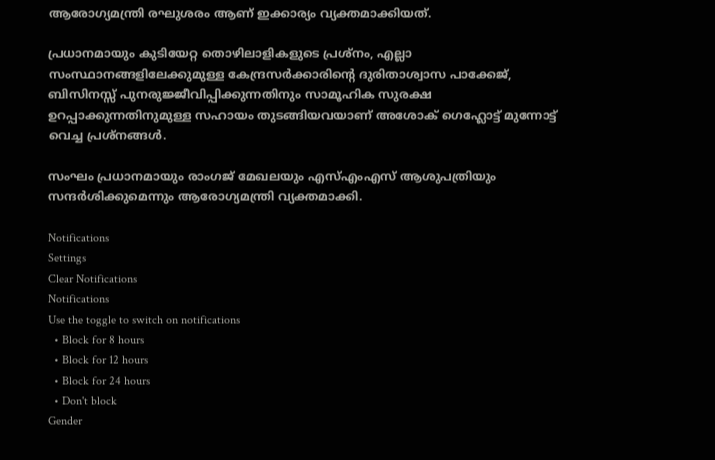ആരോഗ്യമന്ത്രി രഘുശരം ആണ് ഇക്കാര്യം വ്യക്തമാക്കിയത്.

പ്രധാനമായും കുടിയേറ്റ തൊഴിലാളികളുടെ പ്രശ്‌നം, എല്ലാ സംസ്ഥാനങ്ങളിലേക്കുമുള്ള കേന്ദ്രസര്‍ക്കാരിന്റെ ദുരിതാശ്വാസ പാക്കേജ്, ബിസിനസ്സ് പുനരുജ്ജീവിപ്പിക്കുന്നതിനും സാമൂഹിക സുരക്ഷ ഉറപ്പാക്കുന്നതിനുമുള്ള സഹായം തുടങ്ങിയവയാണ് അശോക് ഗെഹ്ലോട്ട് മുന്നോട്ട് വെച്ച പ്രശ്‌നങ്ങള്‍.

സംഘം പ്രധാനമായും രാംഗജ് മേഖലയും എസ്എംഎസ് ആശുപത്രിയും സന്ദര്‍ശിക്കുമെന്നും ആരോഗ്യമന്ത്രി വ്യക്തമാക്കി.

Notifications
Settings
Clear Notifications
Notifications
Use the toggle to switch on notifications
  • Block for 8 hours
  • Block for 12 hours
  • Block for 24 hours
  • Don't block
Gender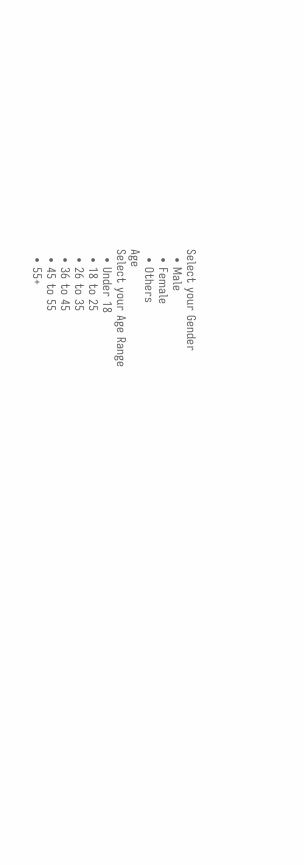Select your Gender
  • Male
  • Female
  • Others
Age
Select your Age Range
  • Under 18
  • 18 to 25
  • 26 to 35
  • 36 to 45
  • 45 to 55
  • 55+